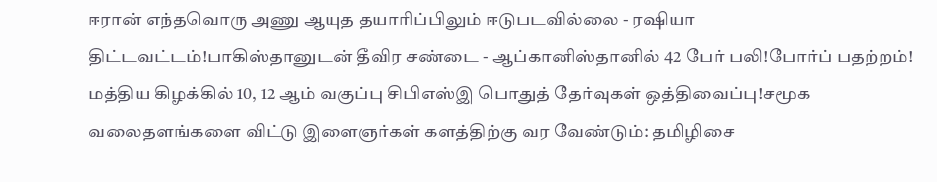ஈரான் எந்தவொரு அணு ஆயுத தயாரிப்பிலும் ஈடுபடவில்லை - ரஷியா திட்டவட்டம்!பாகிஸ்தானுடன் தீவிர சண்டை - ஆப்கானிஸ்தானில் 42 பேர் பலி!போர்ப் பதற்றம்! மத்திய கிழக்கில் 10, 12 ஆம் வகுப்பு சிபிஎஸ்இ பொதுத் தேர்வுகள் ஒத்திவைப்பு!சமூக வலைதளங்களை விட்டு இளைஞர்கள் களத்திற்கு வர வேண்டும்: தமிழிசை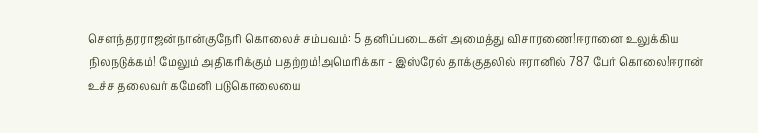செளந்தரராஜன்நான்குநேரி கொலைச் சம்பவம்: 5 தனிப்படைகள் அமைத்து விசாரணை!ஈரானை உலுக்கிய நிலநடுக்கம்! மேலும் அதிகரிக்கும் பதற்றம்!அமெரிக்கா - இஸ்ரேல் தாக்குதலில் ஈரானில் 787 பேர் கொலை!ஈரான் உச்ச தலைவர் கமேனி படுகொலையை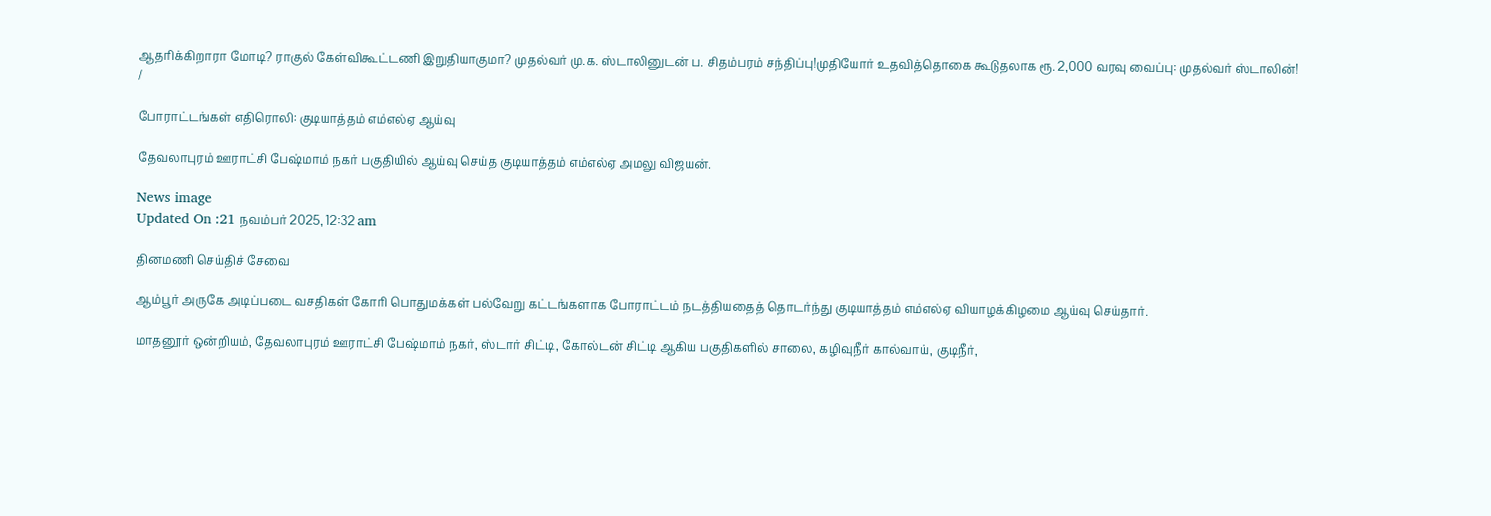ஆதரிக்கிறாரா மோடி? ராகுல் கேள்விகூட்டணி இறுதியாகுமா? முதல்வர் மு.க. ஸ்டாலினுடன் ப. சிதம்பரம் சந்திப்பு!முதியோர் உதவித்தொகை கூடுதலாக ரூ. 2,000 வரவு வைப்பு: முதல்வர் ஸ்டாலின்!
/

போராட்டங்கள் எதிரொலி: குடியாத்தம் எம்எல்ஏ ஆய்வு

தேவலாபுரம் ஊராட்சி பேஷ்மாம் நகர் பகுதியில் ஆய்வு செய்த குடியாத்தம் எம்எல்ஏ அமலு விஜயன்.

News image
Updated On :21 நவம்பர் 2025, 12:32 am

தினமணி செய்திச் சேவை

ஆம்பூர் அருகே அடிப்படை வசதிகள் கோரி பொதுமக்கள் பல்வேறு கட்டங்களாக போராட்டம் நடத்தியதைத் தொடர்ந்து குடியாத்தம் எம்எல்ஏ வியாழக்கிழமை ஆய்வு செய்தார்.

மாதனூர் ஒன்றியம், தேவலாபுரம் ஊராட்சி பேஷ்மாம் நகர், ஸ்டார் சிட்டி, கோல்டன் சிட்டி ஆகிய பகுதிகளில் சாலை, கழிவுநீர் கால்வாய், குடிநீர்,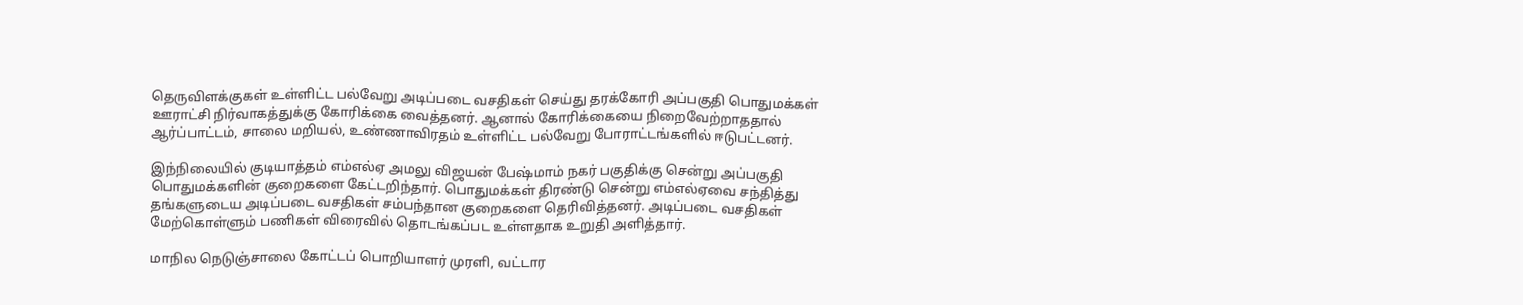தெருவிளக்குகள் உள்ளிட்ட பல்வேறு அடிப்படை வசதிகள் செய்து தரக்கோரி அப்பகுதி பொதுமக்கள் ஊராட்சி நிர்வாகத்துக்கு கோரிக்கை வைத்தனர். ஆனால் கோரிக்கையை நிறைவேற்றாததால் ஆர்ப்பாட்டம், சாலை மறியல், உண்ணாவிரதம் உள்ளிட்ட பல்வேறு போராட்டங்களில் ஈடுபட்டனர்.

இந்நிலையில் குடியாத்தம் எம்எல்ஏ அமலு விஜயன் பேஷ்மாம் நகர் பகுதிக்கு சென்று அப்பகுதி பொதுமக்களின் குறைகளை கேட்டறிந்தார். பொதுமக்கள் திரண்டு சென்று எம்எல்ஏவை சந்தித்து தங்களுடைய அடிப்படை வசதிகள் சம்பந்தான குறைகளை தெரிவித்தனர். அடிப்படை வசதிகள் மேற்கொள்ளும் பணிகள் விரைவில் தொடங்கப்பட உள்ளதாக உறுதி அளித்தார்.

மாநில நெடுஞ்சாலை கோட்டப் பொறியாளர் முரளி, வட்டார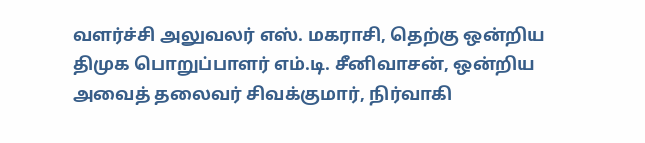வளர்ச்சி அலுவலர் எஸ். மகராசி, தெற்கு ஒன்றிய திமுக பொறுப்பாளர் எம்.டி. சீனிவாசன், ஒன்றிய அவைத் தலைவர் சிவக்குமார், நிர்வாகி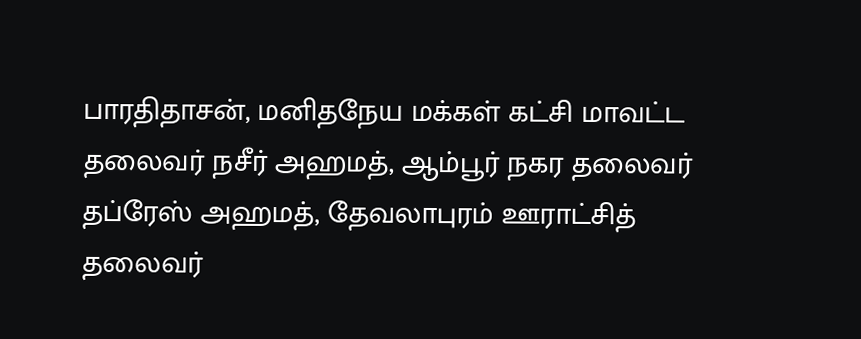பாரதிதாசன், மனிதநேய மக்கள் கட்சி மாவட்ட தலைவர் நசீர் அஹமத், ஆம்பூர் நகர தலைவர் தப்ரேஸ் அஹமத், தேவலாபுரம் ஊராட்சித் தலைவர்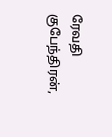ரேவதி குபேந்திரன்,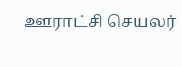ஊராட்சி செயலர்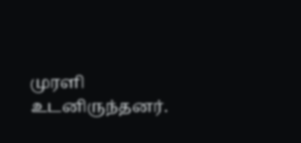முரளி உடனிருந்தனர்.